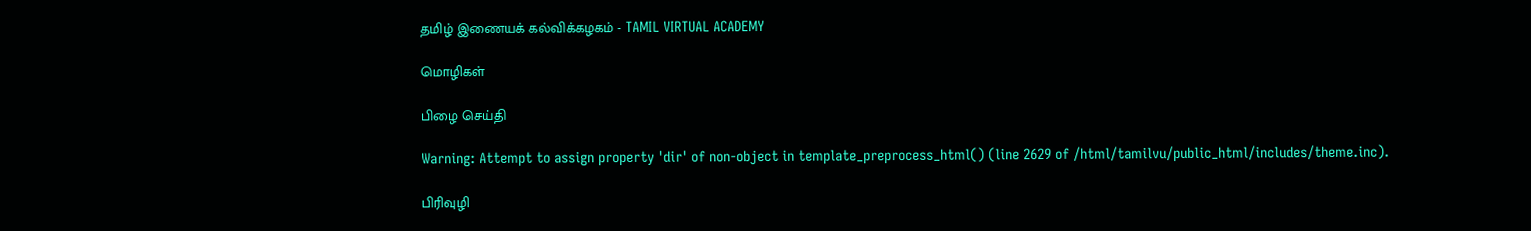தமிழ் இணையக் கல்விக்கழகம் - TAMIL VIRTUAL ACADEMY

மொழிகள்

பிழை செய்தி

Warning: Attempt to assign property 'dir' of non-object in template_preprocess_html() (line 2629 of /html/tamilvu/public_html/includes/theme.inc).

பிரிவுழி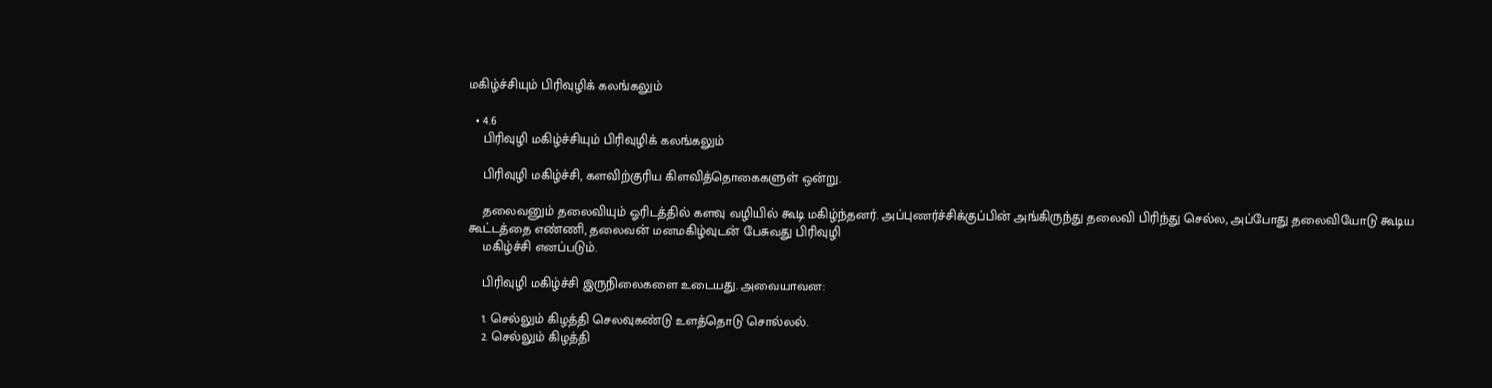மகிழ்ச்சியும் பிரிவுழிக் கலங்கலும்

  • 4.6
    பிரிவுழி மகிழ்ச்சியும் பிரிவுழிக் கலங்கலும்

    பிரிவுழி மகிழ்ச்சி, களவிற்குரிய கிளவித்தொகைகளுள் ஒன்று.

    தலைவனும் தலைவியும் ஓரிடத்தில் களவு வழியில் கூடி மகிழ்ந்தனர். அப்புணர்ச்சிக்குப்பின் அங்கிருந்து தலைவி பிரிந்து செல்ல, அப்போது தலைவியோடு கூடிய கூட்டத்தை எண்ணி, தலைவன் மனமகிழ்வுடன் பேசுவது பிரிவுழி
    மகிழ்ச்சி எனப்படும்.

    பிரிவுழி மகிழ்ச்சி இருநிலைகளை உடையது. அவையாவன:

    1. செல்லும் கிழத்தி செலவுகண்டு உளத்தொடு சொல்லல்.
    2. செல்லும் கிழத்தி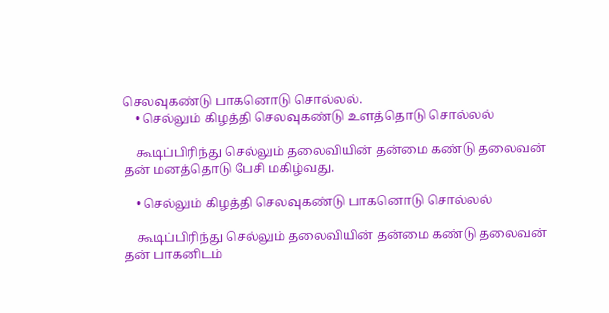செலவுகண்டு பாகனொடு சொல்லல்.
    • செல்லும் கிழத்தி செலவுகண்டு உளத்தொடு சொல்லல்

    கூடிப்பிரிந்து செல்லும் தலைவியின் தன்மை கண்டு தலைவன் தன் மனத்தொடு பேசி மகிழ்வது.

    • செல்லும் கிழத்தி செலவுகண்டு பாகனொடு சொல்லல்

    கூடிப்பிரிந்து செல்லும் தலைவியின் தன்மை கண்டு தலைவன் தன் பாகனிடம்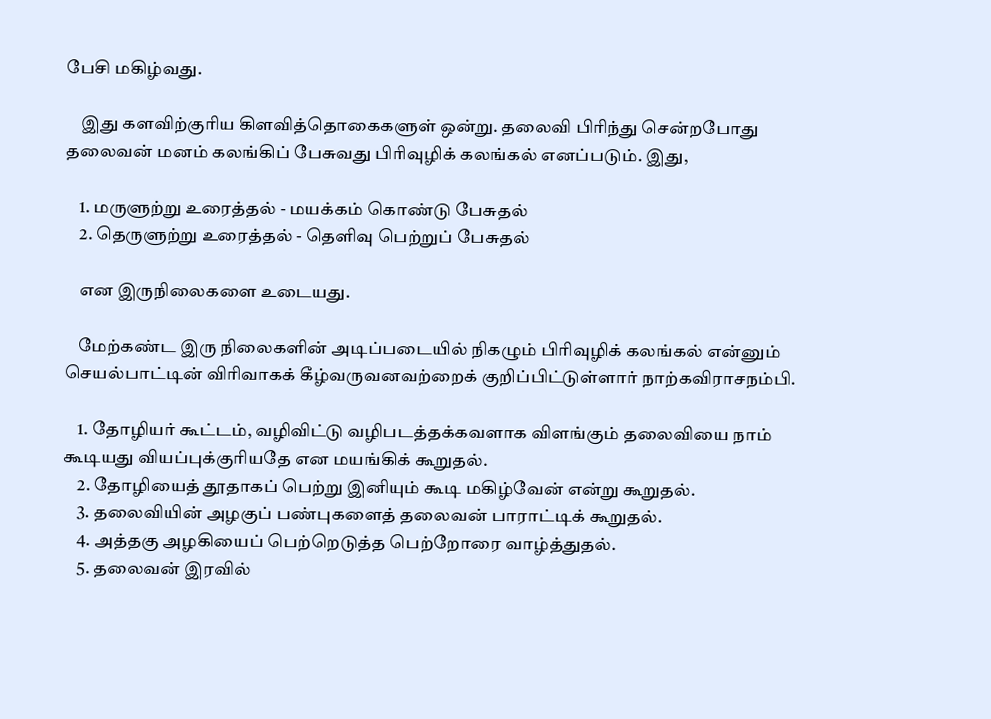பேசி மகிழ்வது.

    இது களவிற்குரிய கிளவித்தொகைகளுள் ஒன்று. தலைவி பிரிந்து சென்றபோது தலைவன் மனம் கலங்கிப் பேசுவது பிரிவுழிக் கலங்கல் எனப்படும். இது,

    1. மருளுற்று உரைத்தல் - மயக்கம் கொண்டு பேசுதல்
    2. தெருளுற்று உரைத்தல் - தெளிவு பெற்றுப் பேசுதல்

    என இருநிலைகளை உடையது.

    மேற்கண்ட இரு நிலைகளின் அடிப்படையில் நிகழும் பிரிவுழிக் கலங்கல் என்னும் செயல்பாட்டின் விரிவாகக் கீழ்வருவனவற்றைக் குறிப்பிட்டுள்ளார் நாற்கவிராசநம்பி.

    1. தோழியர் கூட்டம், வழிவிட்டு வழிபடத்தக்கவளாக விளங்கும் தலைவியை நாம் கூடியது வியப்புக்குரியதே என மயங்கிக் கூறுதல்.
    2. தோழியைத் தூதாகப் பெற்று இனியும் கூடி மகிழ்வேன் என்று கூறுதல்.
    3. தலைவியின் அழகுப் பண்புகளைத் தலைவன் பாராட்டிக் கூறுதல்.
    4. அத்தகு அழகியைப் பெற்றெடுத்த பெற்றோரை வாழ்த்துதல்.
    5. தலைவன் இரவில்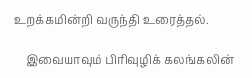உறக்கமின்றி வருந்தி உரைத்தல்.

    இவையாவும் பிரிவுழிக் கலங்கலின்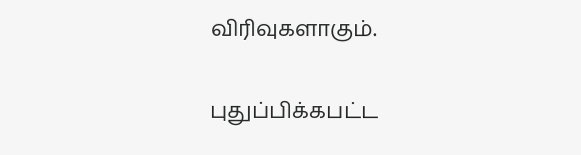விரிவுகளாகும்.

புதுப்பிக்கபட்ட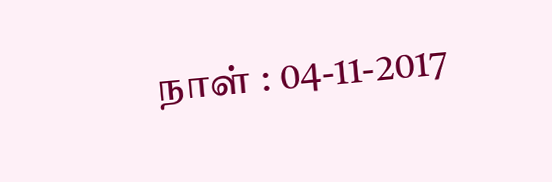நாள் : 04-11-2017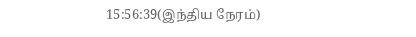15:56:39(இந்திய நேரம்)